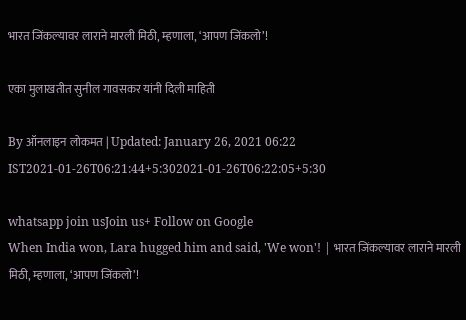भारत जिंकल्यावर लाराने मारली मिठी, म्हणाला, ‘आपण जिंकलो’!

एका मुलाखतीत सुनील गावसकर यांनी दिली माहिती

By ऑनलाइन लोकमत | Updated: January 26, 2021 06:22 IST2021-01-26T06:21:44+5:302021-01-26T06:22:05+5:30

whatsapp join usJoin us+ Follow on Google
When India won, Lara hugged him and said, 'We won'! | भारत जिंकल्यावर लाराने मारली मिठी, म्हणाला, ‘आपण जिंकलो’!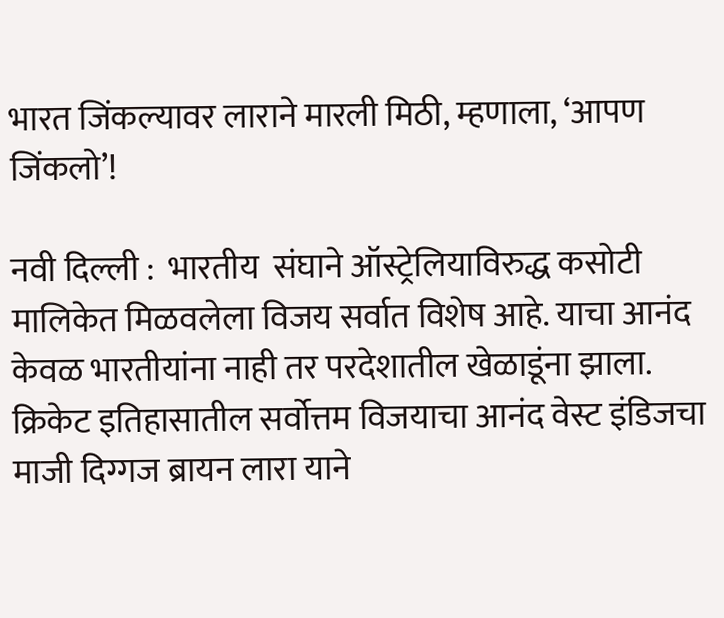भारत जिंकल्यावर लाराने मारली मिठी, म्हणाला, ‘आपण जिंकलो’!

नवी दिल्ली :  भारतीय  संघाने ऑस्ट्रेलियाविरुद्ध कसोटी मालिकेत मिळवलेला विजय सर्वात विशेष आहे. याचा आनंद केवळ भारतीयांना नाही तर परदेशातील खेळाडूंना झाला. क्रिकेट इतिहासातील सर्वोत्तम विजयाचा आनंद वेस्ट इंडिजचा माजी दिग्गज ब्रायन लारा याने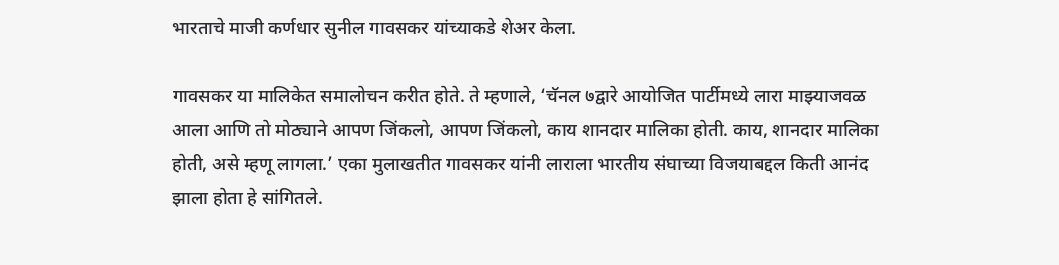भारताचे माजी कर्णधार सुनील गावसकर यांच्याकडे शेअर केला.

गावसकर या मालिकेत समालोचन करीत होते. ते म्हणाले, ‘चॅनल ७द्वारे आयोजित पार्टीमध्ये लारा माझ्याजवळ आला आणि तो मोठ्याने आपण जिंकलो, आपण जिंकलो, काय शानदार मालिका होती. काय, शानदार मालिका होती, असे म्हणू लागला.’ एका मुलाखतीत गावसकर यांनी लाराला भारतीय संघाच्या विजयाबद्दल किती आनंद झाला होता हे सांगितले.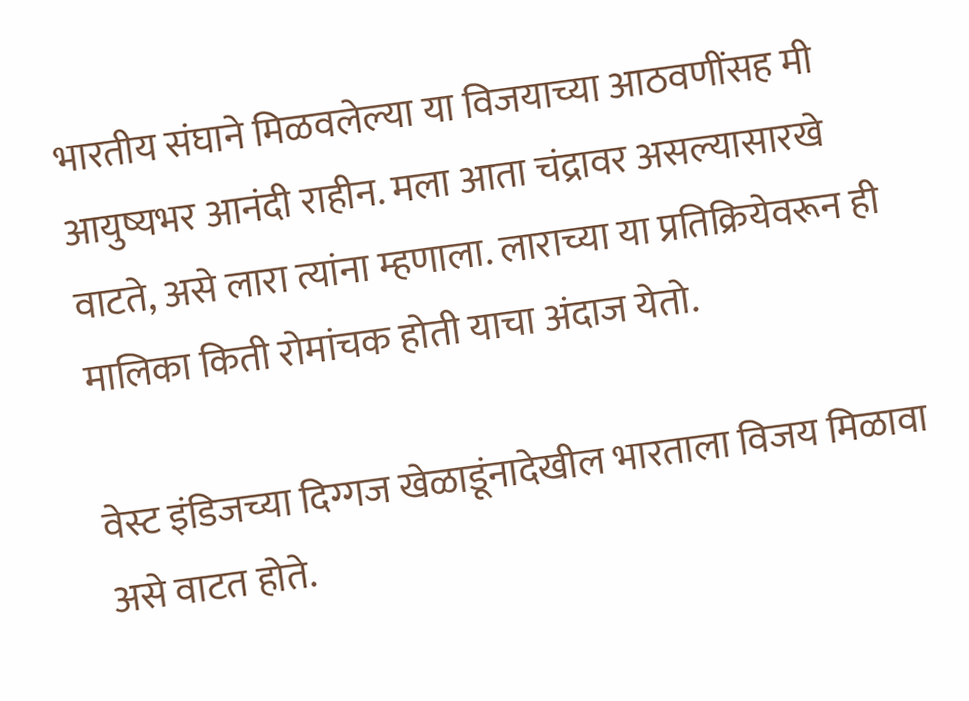भारतीय संघाने मिळवलेल्या या विजयाच्या आठवणींसह मी आयुष्यभर आनंदी राहीन. मला आता चंद्रावर असल्यासारखे वाटते, असे लारा त्यांना म्हणाला. लाराच्या या प्रतिक्रियेवरून ही मालिका किती रोमांचक होती याचा अंदाज येतो.

वेस्ट इंडिजच्या दिग्गज खेळाडूंनादेखील भारताला विजय मिळावा असे वाटत होते.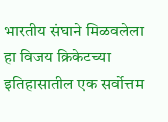भारतीय संघाने मिळवलेला हा विजय क्रिकेटच्या इतिहासातील एक सर्वोत्तम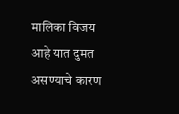मालिका विजय आहे यात दुमत असण्याचे कारण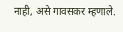नाही, असे गावसकर म्हणाले.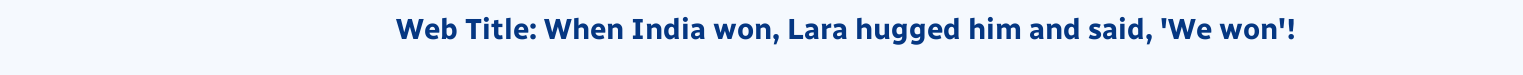Web Title: When India won, Lara hugged him and said, 'We won'!